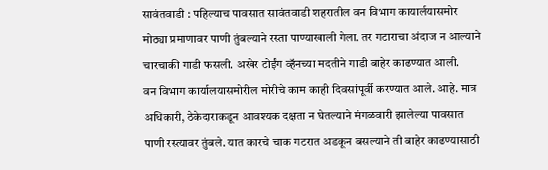सावंतवाडी : पहिल्याच पावसात सावंतवाडी शहरातील वन विभाग कायार्लयासमोर मोठ्या प्रमाणावर पाणी तुंबल्याने रस्ता पाण्याखाली गेला. तर गटाराचा अंदाज न आल्याने चारचाकी गाडी फसली. अखेर टोईंग व्हॅनच्या मदतीने गाडी बाहेर काढण्यात आली.
वन विभाग कार्यालयासमोरील मोरीचे काम काही दिवसांपूर्वी करण्यात आले. आहे. मात्र अधिकारी, ठेकेदाराकडून आवश्यक दक्षता न घेतल्याने मंगळवारी झालेल्या पावसात पाणी रस्त्यावर तुंबले. यात कारचे चाक गटरात अडकून बसल्याने ती बाहेर काढण्यासाठी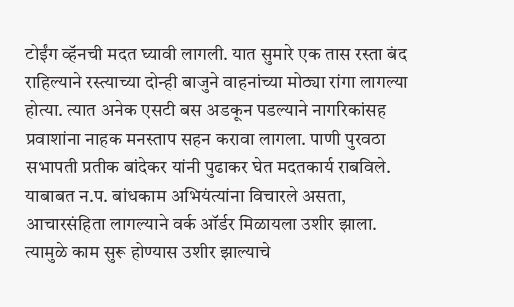टोईंग व्हॅनची मदत घ्यावी लागली. यात सुमारे एक तास रस्ता बंद राहिल्याने रस्त्याच्या दोन्ही बाजुने वाहनांच्या मोठ्या रांगा लागल्या होत्या. त्यात अनेक एसटी बस अडकून पडल्याने नागरिकांसह प्रवाशांना नाहक मनस्ताप सहन करावा लागला. पाणी पुरवठा सभापती प्रतीक बांदेकर यांनी पुढाकर घेत मदतकार्य राबविले.
याबाबत न.प. बांधकाम अभियंत्यांना विचारले असता, आचारसंहिता लागल्याने वर्क ऑर्डर मिळायला उशीर झाला. त्यामुळे काम सुरू होण्यास उशीर झाल्याचे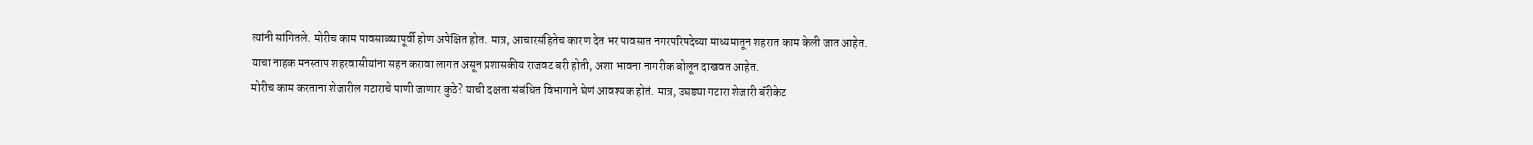त्यांनी सांगितले. मोरीच काम पावसाळ्यापूर्वी होण अपेक्षित होत. मात्र, आचारसंहितेच कारण देत भर पावसात नगरपरिषदेच्या माध्यमातून शहरात काम केली जात आहेत. याचा नाहक मनस्ताप शहरवासीयांना सहन करावा लागत असून प्रशासकीय राजवट बरी होती, अशा भावना नागरीक बोलून दाखवत आहेत.
मोरीच काम करताना शेजारील गटाराचे पाणी जाणार कुठे? याची दक्षता संबंधित विभागाने घेणं आवश्यक होतं. मात्र, उघड्या गटारा शेजारी बॅरीकेट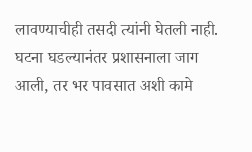लावण्याचीही तसदी त्यांनी घेतली नाही. घटना घडल्यानंतर प्रशासनाला जाग आली, तर भर पावसात अशी कामे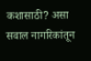कशासाठी? असा सवाल नागरिकांतून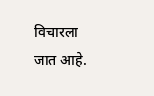विचारला जात आहे.